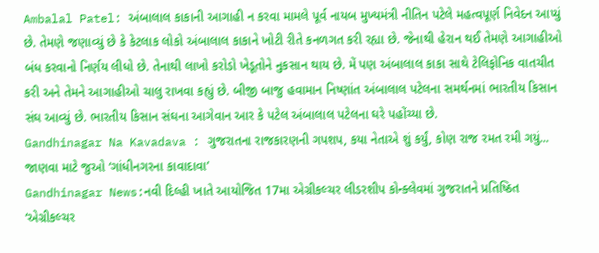Ambalal Patel: અંબાલાલ કાકાની આગાહી ન કરવા મામલે પૂર્વ નાયબ મુખ્યમંત્રી નીતિન પટેલે મહત્વપૂર્ણ નિવેદન આપ્યું છે. તેમણે જણાવ્યું છે કે કેટલાક લોકો અંબાલાલ કાકાને ખોટી રીતે કનળગત કરી રહ્યા છે. જેનાથી હેરાન થઈ તેમણે આગાહીઓ બંધ કરવાનો નિર્ણય લીધો છે. તેનાથી લાખો કરોડો ખેડૂતોને નુકસાન થાય છે. મેં પણ અંબાલાલ કાકા સાથે ટેલિફોનિક વાતચીત કરી અને તેમને આગાહીઓ ચાલુ રાખવા કહ્યું છે. બીજી બાજુ હવામાન નિષ્ણાંત અંબાલાલ પટેલના સમર્થનમાં ભારતીય કિસાન સંઘ આવ્યું છે. ભારતીય કિસાન સંઘના આગેવાન આર કે પટેલ અંબાલાલ પટેલના ઘરે પહોંચ્યા છે.
Gandhinagar Na Kavadava : ગુજરાતના રાજકારણની ગપશપ, કયા નેતાએ શું કર્યું, કોણ રાજ રમત રમી ગયું... જાણવા માટે જુઓ ‘ગાંધીનગરના કાવાદાવા’
Gandhinagar News:નવી દિલ્હી ખાતે આયોજિત 17મા એગ્રીકલ્ચર લીડરશીપ કોન્ક્લેવમાં ગુજરાતને પ્રતિષ્ઠિત ‘એગ્રીકલ્ચર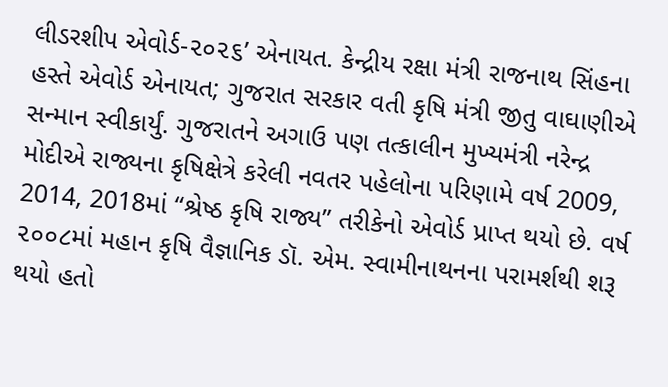લીડરશીપ એવોર્ડ-૨૦૨૬’ એનાયત. કેન્દ્રીય રક્ષા મંત્રી રાજનાથ સિંહના હસ્તે એવોર્ડ એનાયત; ગુજરાત સરકાર વતી કૃષિ મંત્રી જીતુ વાઘાણીએ સન્માન સ્વીકાર્યું. ગુજરાતને અગાઉ પણ તત્કાલીન મુખ્યમંત્રી નરેન્દ્ર મોદીએ રાજ્યના કૃષિક્ષેત્રે કરેલી નવતર પહેલોના પરિણામે વર્ષ 2009, 2014, 2018માં “શ્રેષ્ઠ કૃષિ રાજ્ય” તરીકેનો એવોર્ડ પ્રાપ્ત થયો છે. વર્ષ ૨૦૦૮માં મહાન કૃષિ વૈજ્ઞાનિક ડૉ. એમ. સ્વામીનાથનના પરામર્શથી શરૂ થયો હતો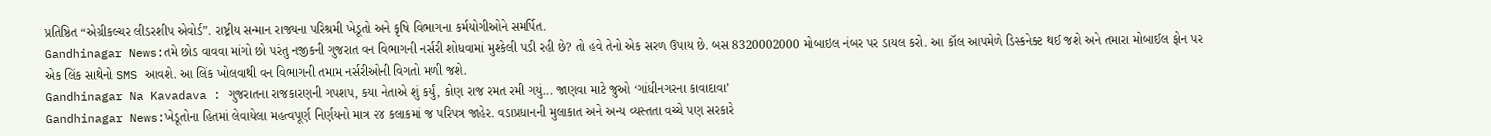પ્રતિષ્ઠિત “એગ્રીકલ્ચર લીડરશીપ એવોર્ડ”. રાષ્ટ્રીય સન્માન રાજ્યના પરિશ્રમી ખેડૂતો અને કૃષિ વિભાગના કર્મયોગીઓને સમર્પિત.
Gandhinagar News:તમે છોડ વાવવા માંગો છો પરંતુ નજીકની ગુજરાત વન વિભાગની નર્સરી શોધવામાં મુશ્કેલી પડી રહી છે? તો હવે તેનો એક સરળ ઉપાય છે. બસ 8320002000 મોબાઇલ નંબર પર ડાયલ કરો. આ કૉલ આપમેળે ડિસ્કનેક્ટ થઈ જશે અને તમારા મોબાઈલ ફોન પર એક લિંક સાથેનો SMS આવશે. આ લિંક ખોલવાથી વન વિભાગની તમામ નર્સરીઓની વિગતો મળી જશે.
Gandhinagar Na Kavadava : ગુજરાતના રાજકારણની ગપશપ, કયા નેતાએ શું કર્યું, કોણ રાજ રમત રમી ગયું... જાણવા માટે જુઓ ‘ગાંધીનગરના કાવાદાવા’
Gandhinagar News:ખેડૂતોના હિતમાં લેવાયેલા મહત્વપૂર્ણ નિર્ણયનો માત્ર ૨૪ કલાકમાં જ પરિપત્ર જાહેર. વડાપ્રધાનની મુલાકાત અને અન્ય વ્યસ્તતા વચ્ચે પણ સરકારે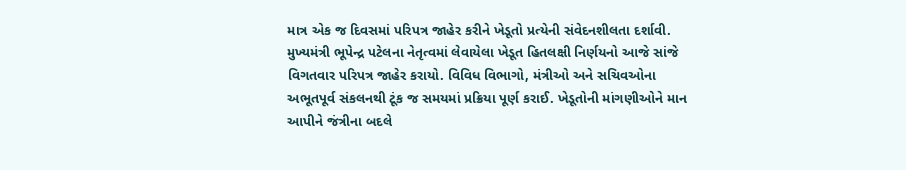માત્ર એક જ દિવસમાં પરિપત્ર જાહેર કરીને ખેડૂતો પ્રત્યેની સંવેદનશીલતા દર્શાવી. મુખ્યમંત્રી ભૂપેન્દ્ર પટેલના નેતૃત્વમાં લેવાયેલા ખેડૂત હિતલક્ષી નિર્ણયનો આજે સાંજે વિગતવાર પરિપત્ર જાહેર કરાયો. વિવિધ વિભાગો, મંત્રીઓ અને સચિવઓના અભૂતપૂર્વ સંકલનથી ટૂંક જ સમયમાં પ્રક્રિયા પૂર્ણ કરાઈ. ખેડૂતોની માંગણીઓને માન આપીને જંત્રીના બદલે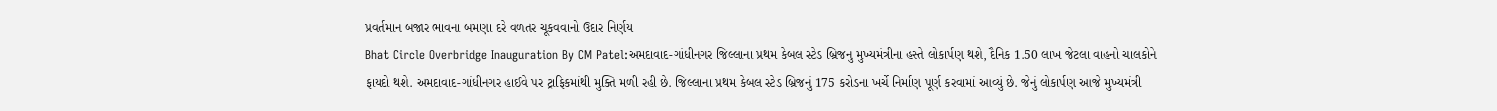પ્રવર્તમાન બજાર ભાવના બમણા દરે વળતર ચૂકવવાનો ઉદાર નિર્ણય
Bhat Circle Overbridge Inauguration By CM Patel:અમદાવાદ-ગાંધીનગર જિલ્લાના પ્રથમ કેબલ સ્ટેડ બ્રિજનુ મુખ્યમંત્રીના હસ્તે લોકાર્પણ થશે, દૈનિક 1.50 લાખ જેટલા વાહનો ચાલકોને ફાયદો થશે. અમદાવાદ-ગાંધીનગર હાઈવે પર ટ્રાફિકમાંથી મુક્તિ મળી રહી છે. જિલ્લાના પ્રથમ કેબલ સ્ટેડ બ્રિજનું 175 કરોડના ખર્ચે નિર્માણ પૂર્ણ કરવામાં આવ્યું છે. જેનું લોકાર્પણ આજે મુખ્યમંત્રી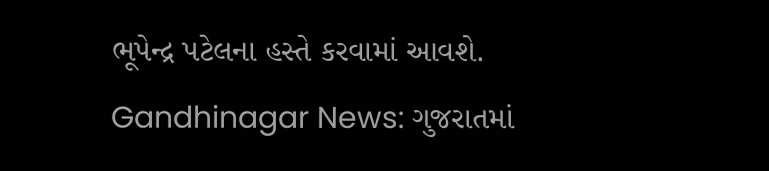ભૂપેન્દ્ર પટેલના હસ્તે કરવામાં આવશે.
Gandhinagar News: ગુજરાતમાં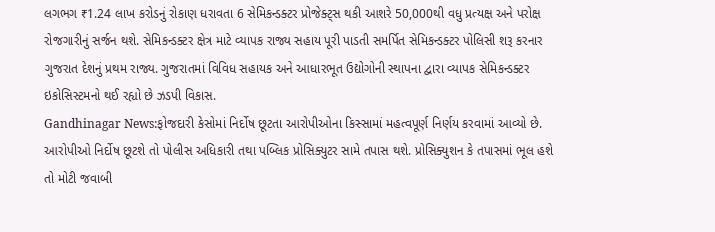લગભગ ₹1.24 લાખ કરોડનું રોકાણ ધરાવતા 6 સેમિકન્ડક્ટર પ્રોજેક્ટ્સ થકી આશરે 50,000થી વધુ પ્રત્યક્ષ અને પરોક્ષ રોજગારીનું સર્જન થશે. સેમિકન્ડક્ટર ક્ષેત્ર માટે વ્યાપક રાજ્ય સહાય પૂરી પાડતી સમર્પિત સેમિકન્ડક્ટર પોલિસી શરૂ કરનાર ગુજરાત દેશનું પ્રથમ રાજ્ય. ગુજરાતમાં વિવિધ સહાયક અને આધારભૂત ઉદ્યોગોની સ્થાપના દ્વારા વ્યાપક સેમિકન્ડક્ટર ઇકોસિસ્ટમનો થઈ રહ્યો છે ઝડપી વિકાસ.
Gandhinagar News:ફોજદારી કેસોમાં નિર્દોષ છૂટતા આરોપીઓના કિસ્સામાં મહત્વપૂર્ણ નિર્ણય કરવામાં આવ્યો છે. આરોપીઓ નિર્દોષ છૂટશે તો પોલીસ અધિકારી તથા પબ્લિક પ્રોસિક્યુટર સામે તપાસ થશે. પ્રોસિક્યુશન કે તપાસમાં ભૂલ હશે તો મોટી જવાબી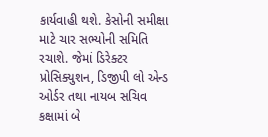કાર્યવાહી થશે. કેસોની સમીક્ષા માટે ચાર સભ્યોની સમિતિ રચાશે. જેમાં ડિરેક્ટર પ્રોસિક્યુશન, ડિજીપી લો એન્ડ ઓર્ડર તથા નાયબ સચિવ કક્ષામાં બે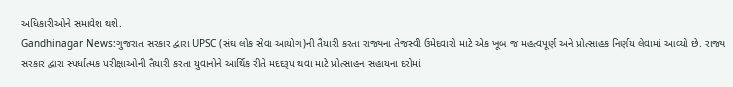અધિકારીઓને સમાવેશ થશે.
Gandhinagar News:ગુજરાત સરકાર દ્વારા UPSC (સંઘ લોક સેવા આયોગ)ની તૈયારી કરતા રાજ્યના તેજસ્વી ઉમેદવારો માટે એક ખૂબ જ મહત્વપૂર્ણ અને પ્રોત્સાહક નિર્ણય લેવામાં આવ્યો છે. રાજ્ય સરકાર દ્વારા સ્પર્ધાત્મક પરીક્ષાઓની તૈયારી કરતા યુવાનોને આર્થિક રીતે મદદરૂપ થવા માટે પ્રોત્સાહન સહાયના દરોમાં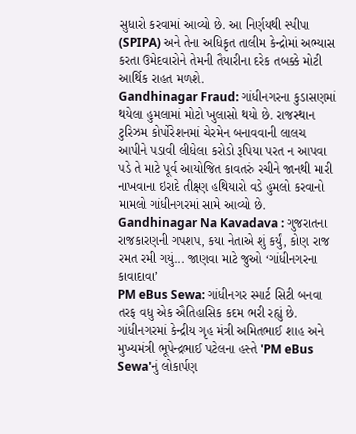સુધારો કરવામાં આવ્યો છે. આ નિર્ણયથી સ્પીપા (SPIPA) અને તેના અધિકૃત તાલીમ કેન્દ્રોમાં અભ્યાસ કરતા ઉમેદવારોને તેમની તૈયારીના દરેક તબક્કે મોટી આર્થિક રાહત મળશે.
Gandhinagar Fraud: ગાંધીનગરના કુડાસણમાં થયેલા હુમલામાં મોટો ખુલાસો થયો છે. રાજસ્થાન ટુરિઝમ કોર્પોરેશનમાં ચેરમેન બનાવવાની લાલચ આપીને પડાવી લીધેલા કરોડો રૂપિયા પરત ન આપવા પડે તે માટે પૂર્વ આયોજિત કાવતરું રચીને જાનથી મારી નાખવાના ઇરાદે તીક્ષ્ણ હથિયારો વડે હુમલો કરવાનો મામલો ગાંધીનગરમાં સામે આવ્યો છે.
Gandhinagar Na Kavadava : ગુજરાતના રાજકારણની ગપશપ, કયા નેતાએ શું કર્યું, કોણ રાજ રમત રમી ગયું... જાણવા માટે જુઓ ‘ગાંધીનગરના કાવાદાવા’
PM eBus Sewa: ગાંધીનગર સ્માર્ટ સિટી બનવા તરફ વધુ એક ઐતિહાસિક કદમ ભરી રહ્યું છે. ગાંધીનગરમાં કેન્દ્રીય ગૃહ મંત્રી અમિતભાઈ શાહ અને મુખ્યમંત્રી ભૂપેન્દ્રભાઈ પટેલના હસ્તે 'PM eBus Sewa'નું લોકાર્પણ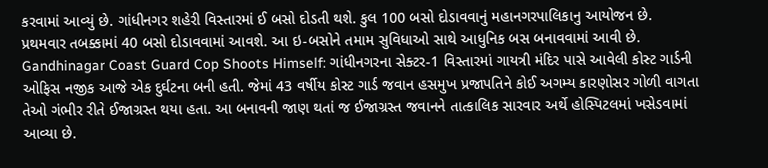કરવામાં આવ્યું છે. ગાંધીનગર શહેરી વિસ્તારમાં ઈ બસો દોડતી થશે. કુલ 100 બસો દોડાવવાનું મહાનગરપાલિકાનુ આયોજન છે. પ્રથમવાર તબક્કામાં 40 બસો દોડાવવામાં આવશે. આ ઇ-બસોને તમામ સુવિધાઓ સાથે આધુનિક બસ બનાવવામાં આવી છે.
Gandhinagar Coast Guard Cop Shoots Himself: ગાંધીનગરના સેક્ટર-1 વિસ્તારમાં ગાયત્રી મંદિર પાસે આવેલી કોસ્ટ ગાર્ડની ઓફિસ નજીક આજે એક દુર્ઘટના બની હતી. જેમાં 43 વર્ષીય કોસ્ટ ગાર્ડ જવાન હસમુખ પ્રજાપતિને કોઈ અગમ્ય કારણોસર ગોળી વાગતા તેઓ ગંભીર રીતે ઈજાગ્રસ્ત થયા હતા. આ બનાવની જાણ થતાં જ ઈજાગ્રસ્ત જવાનને તાત્કાલિક સારવાર અર્થે હોસ્પિટલમાં ખસેડવામાં આવ્યા છે.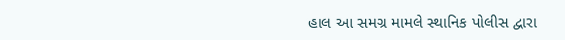હાલ આ સમગ્ર મામલે સ્થાનિક પોલીસ દ્વારા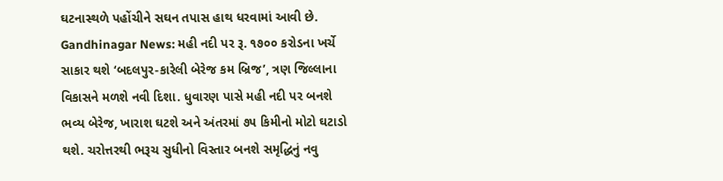ઘટનાસ્થળે પહોંચીને સઘન તપાસ હાથ ધરવામાં આવી છે.
Gandhinagar News: મહી નદી પર રૂ. ૧૭૦૦ કરોડના ખર્ચે સાકાર થશે ‘બદલપુર-કારેલી બેરેજ કમ બ્રિજ’, ત્રણ જિલ્લાના વિકાસને મળશે નવી દિશા. ધુવારણ પાસે મહી નદી પર બનશે ભવ્ય બેરેજ, ખારાશ ઘટશે અને અંતરમાં ૭૫ કિમીનો મોટો ઘટાડો થશે. ચરોત્તરથી ભરૂચ સુધીનો વિસ્તાર બનશે સમૃદ્ધિનું નવુ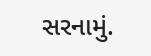સરનામું.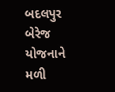બદલપુર બેરેજ યોજનાને મળી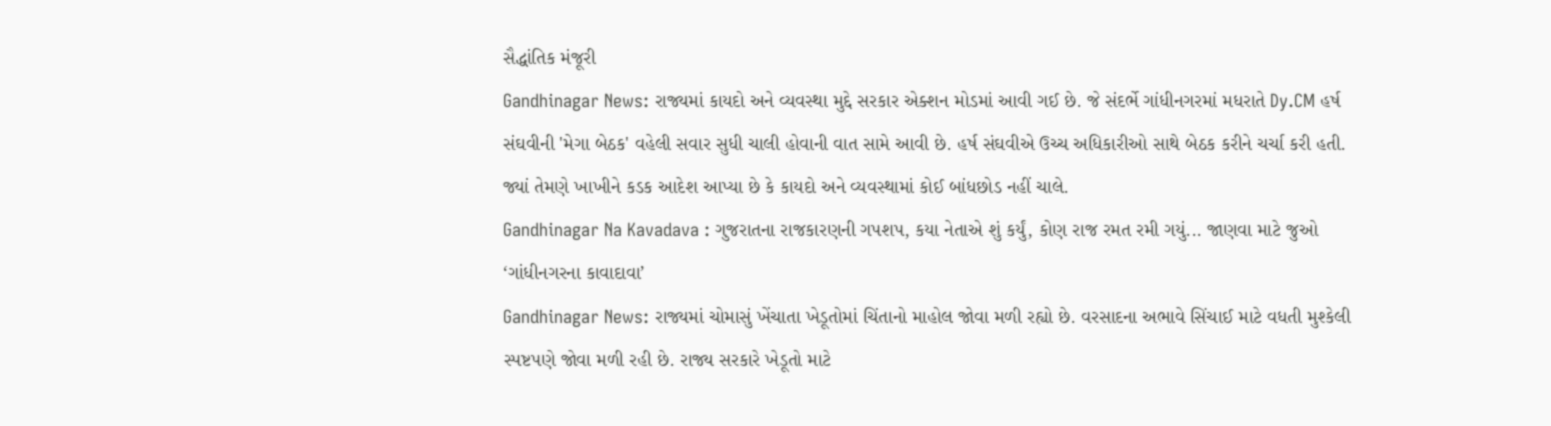સૈદ્ધાંતિક મંજૂરી
Gandhinagar News: રાજ્યમાં કાયદો અને વ્યવસ્થા મુદ્દે સરકાર એક્શન મોડમાં આવી ગઈ છે. જે સંદર્ભે ગાંધીનગરમાં મધરાતે Dy.CM હર્ષ સંઘવીની 'મેગા બેઠક' વહેલી સવાર સુધી ચાલી હોવાની વાત સામે આવી છે. હર્ષ સંઘવીએ ઉચ્ચ અધિકારીઓ સાથે બેઠક કરીને ચર્ચા કરી હતી. જ્યાં તેમણે ખાખીને કડક આદેશ આપ્યા છે કે કાયદો અને વ્યવસ્થામાં કોઈ બાંધછોડ નહીં ચાલે.
Gandhinagar Na Kavadava : ગુજરાતના રાજકારણની ગપશપ, કયા નેતાએ શું કર્યું, કોણ રાજ રમત રમી ગયું... જાણવા માટે જુઓ ‘ગાંધીનગરના કાવાદાવા’
Gandhinagar News: રાજ્યમાં ચોમાસું ખેંચાતા ખેડૂતોમાં ચિંતાનો માહોલ જોવા મળી રહ્યો છે. વરસાદના અભાવે સિંચાઈ માટે વધતી મુશ્કેલી સ્પષ્ટપણે જોવા મળી રહી છે. રાજ્ય સરકારે ખેડૂતો માટે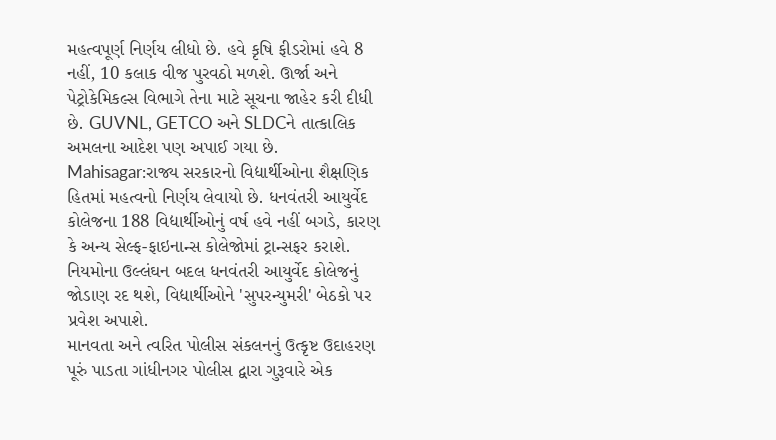મહત્વપૂર્ણ નિર્ણય લીધો છે. હવે કૃષિ ફીડરોમાં હવે 8 નહીં, 10 કલાક વીજ પુરવઠો મળશે. ઊર્જા અને પેટ્રોકેમિકલ્સ વિભાગે તેના માટે સૂચના જાહેર કરી દીધી છે. GUVNL, GETCO અને SLDCને તાત્કાલિક અમલના આદેશ પણ અપાઈ ગયા છે.
Mahisagar:રાજ્ય સરકારનો વિદ્યાર્થીઓના શૈક્ષણિક હિતમાં મહત્વનો નિર્ણય લેવાયો છે. ધનવંતરી આયુર્વેદ કોલેજના 188 વિદ્યાર્થીઓનું વર્ષ હવે નહીં બગડે, કારણ કે અન્ય સેલ્ફ-ફાઇનાન્સ કોલેજોમાં ટ્રાન્સફર કરાશે. નિયમોના ઉલ્લંઘન બદલ ધનવંતરી આયુર્વેદ કોલેજનું જોડાણ રદ થશે, વિદ્યાર્થીઓને 'સુપરન્યુમરી' બેઠકો પર પ્રવેશ અપાશે.
માનવતા અને ત્વરિત પોલીસ સંકલનનું ઉત્કૃષ્ટ ઉદાહરણ પૂરું પાડતા ગાંધીનગર પોલીસ દ્વારા ગુરૂવારે એક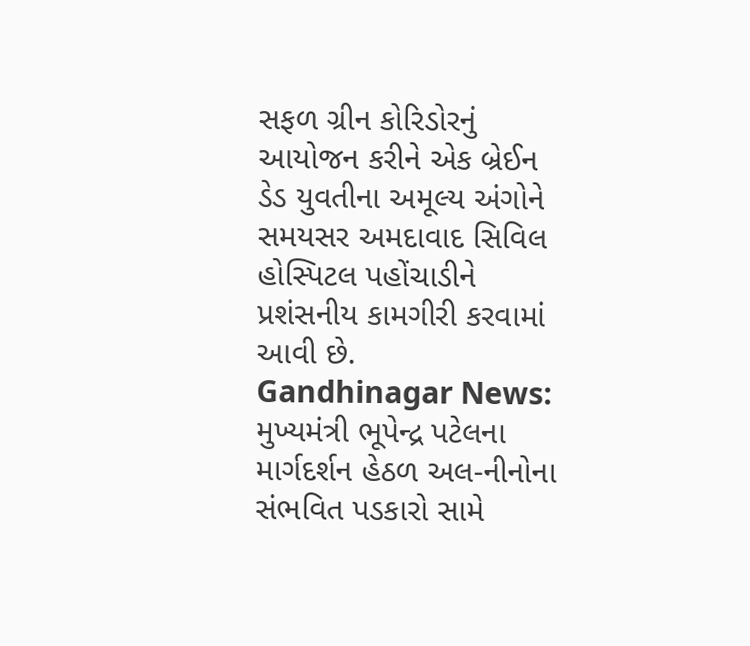સફળ ગ્રીન કોરિડોરનું આયોજન કરીને એક બ્રેઈન ડેડ યુવતીના અમૂલ્ય અંગોને સમયસર અમદાવાદ સિવિલ હોસ્પિટલ પહોંચાડીને પ્રશંસનીય કામગીરી કરવામાં આવી છે.
Gandhinagar News: મુખ્યમંત્રી ભૂપેન્દ્ર પટેલના માર્ગદર્શન હેઠળ અલ-નીનોના સંભવિત પડકારો સામે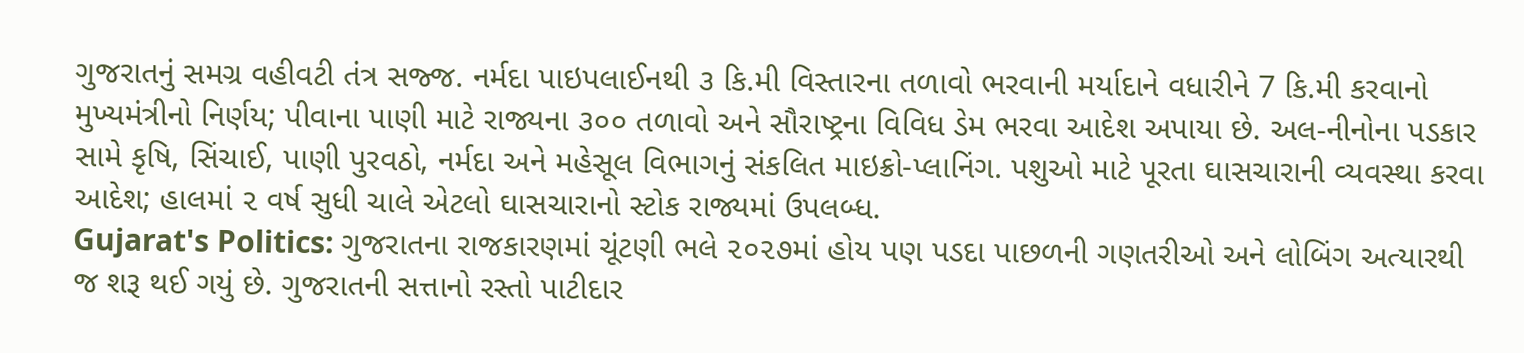ગુજરાતનું સમગ્ર વહીવટી તંત્ર સજ્જ. નર્મદા પાઇપલાઈનથી ૩ કિ.મી વિસ્તારના તળાવો ભરવાની મર્યાદાને વધારીને 7 કિ.મી કરવાનો મુખ્યમંત્રીનો નિર્ણય; પીવાના પાણી માટે રાજ્યના ૩૦૦ તળાવો અને સૌરાષ્ટ્રના વિવિધ ડેમ ભરવા આદેશ અપાયા છે. અલ-નીનોના પડકાર સામે કૃષિ, સિંચાઈ, પાણી પુરવઠો, નર્મદા અને મહેસૂલ વિભાગનું સંકલિત માઇક્રો-પ્લાનિંગ. પશુઓ માટે પૂરતા ઘાસચારાની વ્યવસ્થા કરવા આદેશ; હાલમાં ૨ વર્ષ સુધી ચાલે એટલો ઘાસચારાનો સ્ટોક રાજ્યમાં ઉપલબ્ધ.
Gujarat's Politics: ગુજરાતના રાજકારણમાં ચૂંટણી ભલે ૨૦૨૭માં હોય પણ પડદા પાછળની ગણતરીઓ અને લોબિંગ અત્યારથી જ શરૂ થઈ ગયું છે. ગુજરાતની સત્તાનો રસ્તો પાટીદાર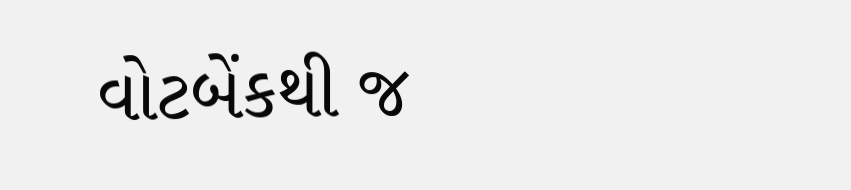વોટબેંકથી જ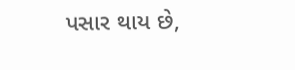પસાર થાય છે,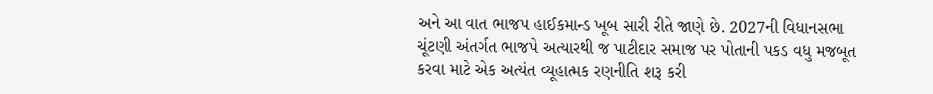અને આ વાત ભાજપ હાઈકમાન્ડ ખૂબ સારી રીતે જાણે છે. 2027ની વિધાનસભા ચૂંટણી અંતર્ગત ભાજપે અત્યારથી જ પાટીદાર સમાજ પર પોતાની પકડ વધુ મજબૂત કરવા માટે એક અત્યંત વ્યૂહાત્મક રણનીતિ શરૂ કરી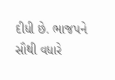દીધી છે. ભાજપને સૌથી વધારે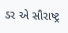ડર એ સૌરાષ્ટ્ર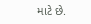માટે છે.